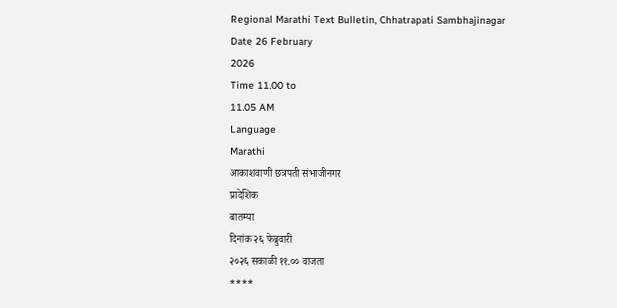Regional Marathi Text Bulletin, Chhatrapati Sambhajinagar
Date 26 February
2026
Time 11.00 to
11.05 AM
Language
Marathi
आकाशवाणी छत्रपती संभाजीनगर
प्रादेशिक
बातम्या
दिनांक २६ फेब्रुवारी
२०२६ सकाळी ११.०० वाजता
****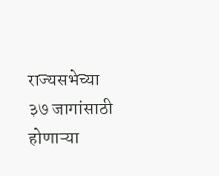राज्यसभेच्या ३७ जागांसाठी होणाऱ्या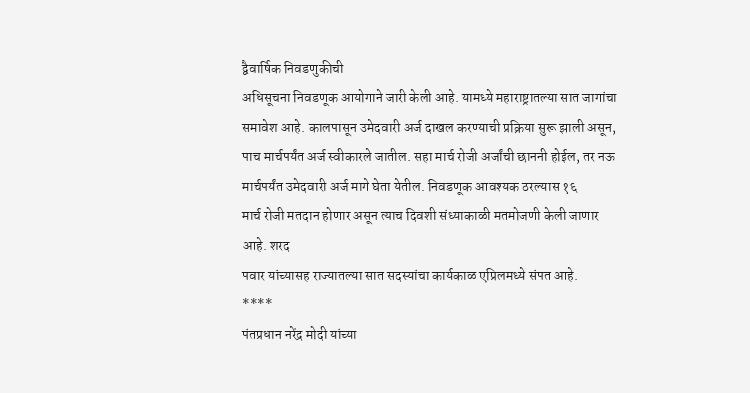द्वैवार्षिक निवडणुकीची
अधिसूचना निवडणूक आयोगाने जारी केली आहे. यामध्ये महाराष्ट्रातल्या सात जागांचा
समावेश आहे. कालपासून उमेदवारी अर्ज दाखल करण्याची प्रक्रिया सुरू झाली असून, पाच मार्चपर्यंत अर्ज स्वीकारले जातील. सहा मार्च रोजी अर्जांची छाननी होईल, तर नऊ मार्चपर्यंत उमेदवारी अर्ज मागे घेता येतील. निवडणूक आवश्यक ठरल्यास १६
मार्च रोजी मतदान होणार असून त्याच दिवशी संध्याकाळी मतमोजणी केली जाणार आहे. शरद
पवार यांच्यासह राज्यातल्या सात सदस्यांचा कार्यकाळ एप्रिलमध्ये संपत आहे.
****
पंतप्रधान नरेंद्र मोदी यांच्या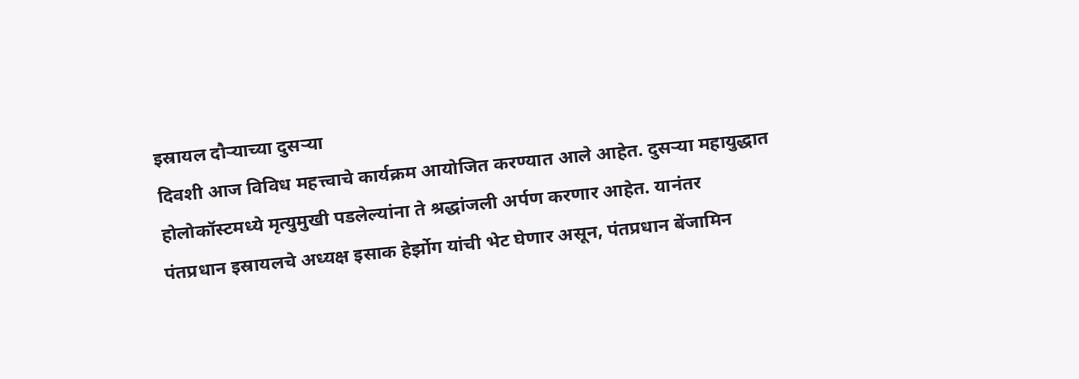इस्रायल दौऱ्याच्या दुसऱ्या
दिवशी आज विविध महत्त्वाचे कार्यक्रम आयोजित करण्यात आले आहेत. दुसऱ्या महायुद्धात
होलोकॉस्टमध्ये मृत्युमुखी पडलेल्यांना ते श्रद्धांजली अर्पण करणार आहेत. यानंतर
पंतप्रधान इस्रायलचे अध्यक्ष इसाक हेर्झोग यांची भेट घेणार असून, पंतप्रधान बेंजामिन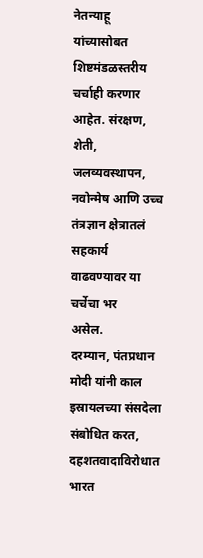नेतन्याहू यांच्यासोबत शिष्टमंडळस्तरीय चर्चाही करणार
आहेत. संरक्षण,
शेती, जलव्यवस्थापन, नवोन्मेष आणि उच्च तंत्रज्ञान क्षेत्रातलं सहकार्य वाढवण्यावर या चर्चेचा भर
असेल.
दरम्यान, पंतप्रधान मोदी यांनी काल
इस्रायलच्या संसदेला संबोधित करत, दहशतवादाविरोधात भारत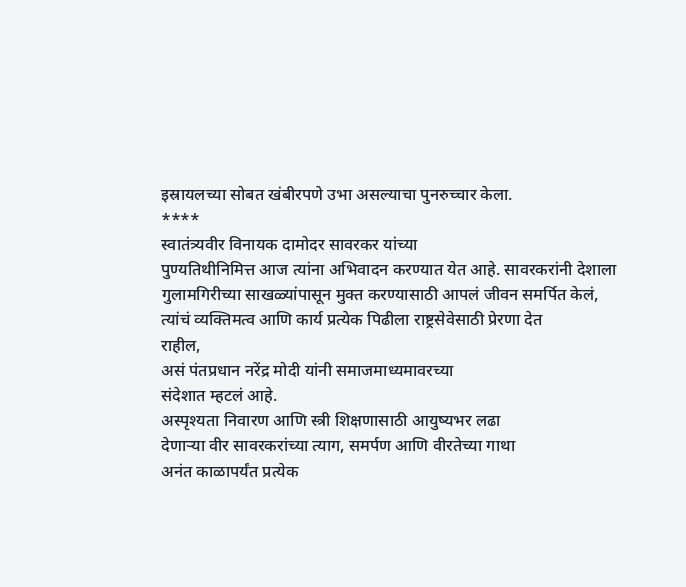इस्रायलच्या सोबत खंबीरपणे उभा असल्याचा पुनरुच्चार केला.
****
स्वातंत्र्यवीर विनायक दामोदर सावरकर यांच्या
पुण्यतिथीनिमित्त आज त्यांना अभिवादन करण्यात येत आहे. सावरकरांनी देशाला
गुलामगिरीच्या साखळ्यांपासून मुक्त करण्यासाठी आपलं जीवन समर्पित केलं, त्यांचं व्यक्तिमत्व आणि कार्य प्रत्येक पिढीला राष्ट्रसेवेसाठी प्रेरणा देत
राहील,
असं पंतप्रधान नरेंद्र मोदी यांनी समाजमाध्यमावरच्या
संदेशात म्हटलं आहे.
अस्पृश्यता निवारण आणि स्त्री शिक्षणासाठी आयुष्यभर लढा
देणाऱ्या वीर सावरकरांच्या त्याग, समर्पण आणि वीरतेच्या गाथा
अनंत काळापर्यंत प्रत्येक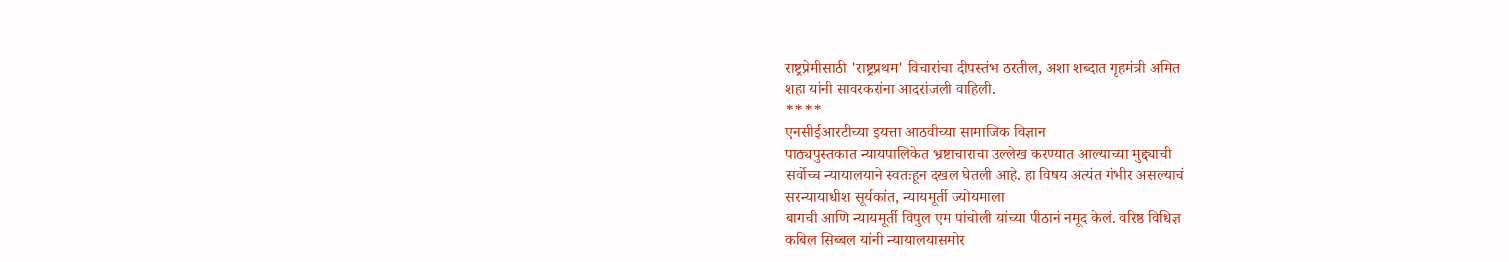राष्ट्रप्रेमीसाठी 'राष्ट्रप्रथम' विचारांचा दीपस्तंभ ठरतील, अशा शब्दात गृहमंत्री अमित
शहा यांनी सावरकरांना आदरांजली वाहिली.
****
एनसीईआरटीच्या इयत्ता आठवीच्या सामाजिक विज्ञान
पाठ्यपुस्तकात न्यायपालिकेत भ्रष्टाचाराचा उल्लेख करण्यात आल्याच्या मुद्द्याची
सर्वोच्च न्यायालयाने स्वतःहून दखल घेतली आहे. हा विषय अत्यंत गंभीर असल्याचं
सरन्यायाधीश सूर्यकांत, न्यायमूर्ती ज्योयमाला
बागची आणि न्यायमूर्ती विपुल एम पांचोली यांच्या पीठानं नमूद केलं. वरिष्ठ विधिज्ञ
कबिल सिब्बल यांनी न्यायालयासमोर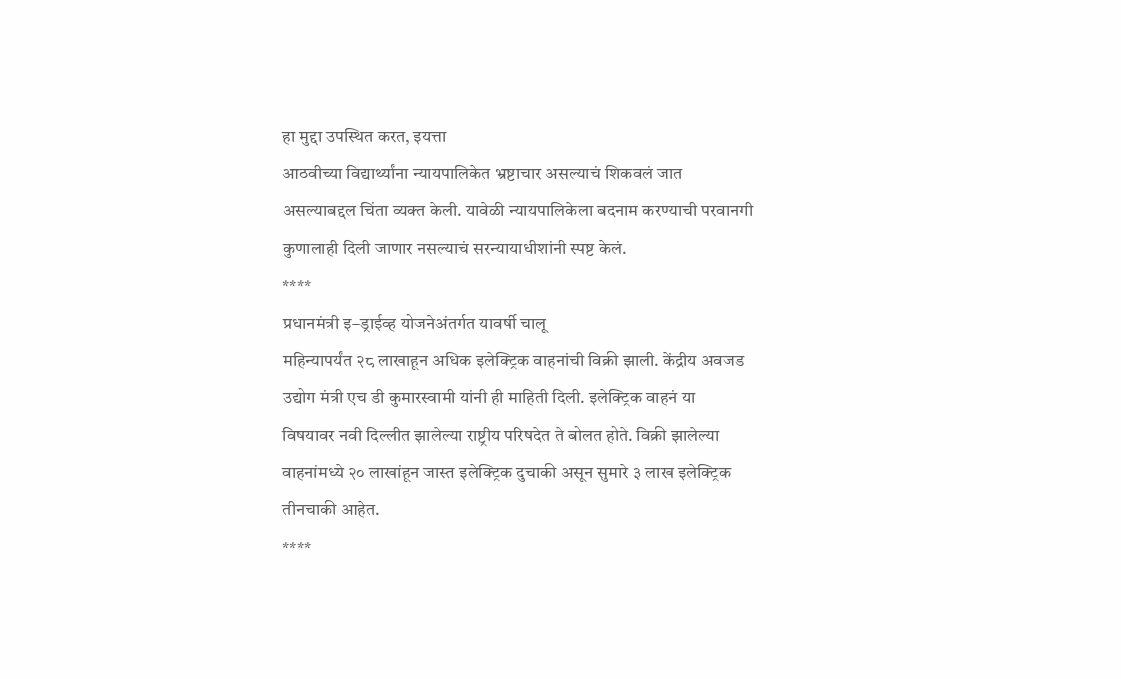हा मुद्दा उपस्थित करत, इयत्ता
आठवीच्या विद्यार्थ्यांना न्यायपालिकेत भ्रष्टाचार असल्याचं शिकवलं जात
असल्याबद्दल चिंता व्यक्त केली. यावेळी न्यायपालिकेला बदनाम करण्याची परवानगी
कुणालाही दिली जाणार नसल्याचं सरन्यायाधीशांनी स्पष्ट केलं.
****
प्रधानमंत्री इ–ड्राईव्ह योजनेअंतर्गत यावर्षी चालू
महिन्यापर्यंत २८ लाखाहून अधिक इलेक्ट्रिक वाहनांची विक्री झाली. केंद्रीय अवजड
उद्योग मंत्री एच डी कुमारस्वामी यांनी ही माहिती दिली. इलेक्ट्रिक वाहनं या
विषयावर नवी दिल्लीत झालेल्या राष्ट्रीय परिषदेत ते बोलत होते. विक्री झालेल्या
वाहनांमध्ये २० लाखांहून जास्त इलेक्ट्रिक दुचाकी असून सुमारे ३ लाख इलेक्ट्रिक
तीनचाकी आहेत.
****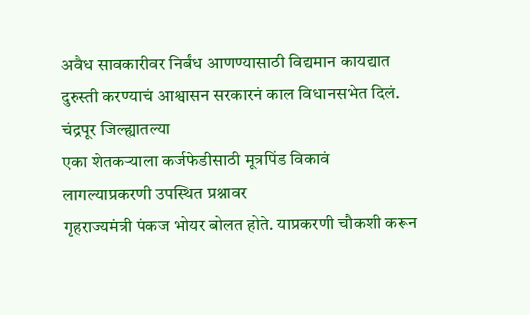अवैध सावकारीवर निर्बंध आणण्यासाठी विद्यमान कायद्यात
दुरुस्ती करण्याचं आश्वासन सरकारनं काल विधानसभेत दिलं. चंद्रपूर जिल्ह्यातल्या
एका शेतकऱ्याला कर्जफेडीसाठी मूत्रपिंड विकावं लागल्याप्रकरणी उपस्थित प्रश्नावर
गृहराज्यमंत्री पंकज भोयर बोलत होते. याप्रकरणी चौकशी करून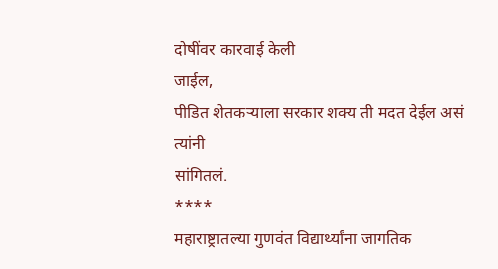दोषींवर कारवाई केली
जाईल,
पीडित शेतकऱ्याला सरकार शक्य ती मदत देईल असं त्यांनी
सांगितलं.
****
महाराष्ट्रातल्या गुणवंत विद्यार्थ्यांना जागतिक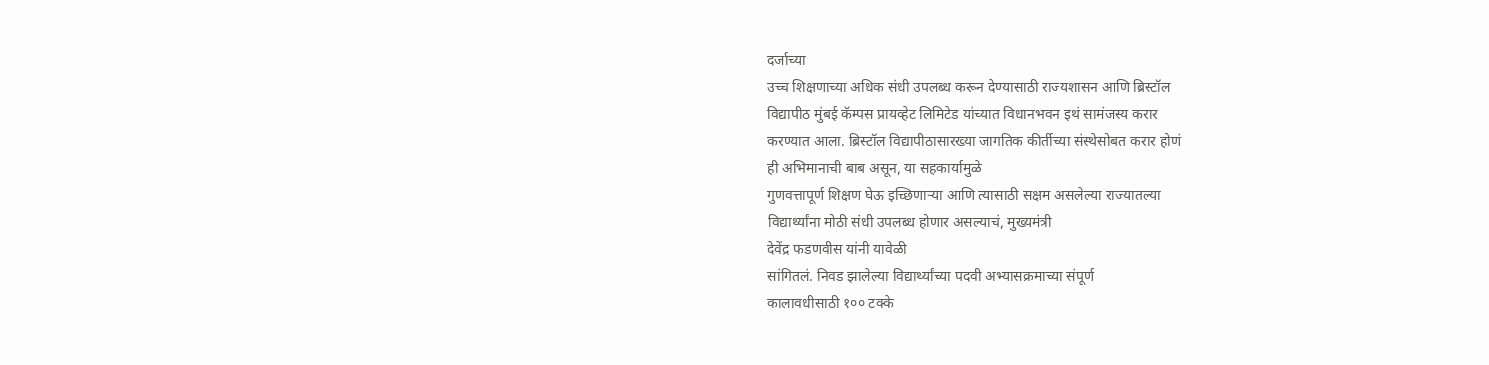दर्जाच्या
उच्च शिक्षणाच्या अधिक संधी उपलब्ध करून देण्यासाठी राज्यशासन आणि ब्रिस्टॉल
विद्यापीठ मुंबई कॅम्पस प्रायव्हेट लिमिटेड यांच्यात विधानभवन इथं सामंजस्य करार
करण्यात आला. ब्रिस्टॉल विद्यापीठासारख्या जागतिक कीर्तीच्या संस्थेसोबत करार होणं
ही अभिमानाची बाब असून, या सहकार्यामुळे
गुणवत्तापूर्ण शिक्षण घेऊ इच्छिणाऱ्या आणि त्यासाठी सक्षम असलेल्या राज्यातल्या
विद्यार्थ्यांना मोठी संधी उपलब्ध होणार असल्याचं, मुख्यमंत्री
देवेंद्र फडणवीस यांनी यावेळी
सांगितलं. निवड झालेल्या विद्यार्थ्यांच्या पदवी अभ्यासक्रमाच्या संपूर्ण
कालावधीसाठी १०० टक्के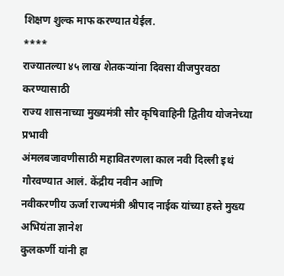शिक्षण शुल्क माफ करण्यात येईल.
****
राज्यातल्या ४५ लाख शेतकऱ्यांना दिवसा वीजपुरवठा करण्यासाठी
राज्य शासनाच्या मुख्यमंत्री सौर कृषिवाहिनी द्वितीय योजनेच्या प्रभावी
अंमलबजावणीसाठी महावितरणला काल नवी दिल्ली इथं गौरवण्यात आलं. केंद्रीय नवीन आणि
नवीकरणीय ऊर्जा राज्यमंत्री श्रीपाद नाईक यांच्या हस्ते मुख्य अभियंता ज्ञानेश
कुलकर्णी यांनी हा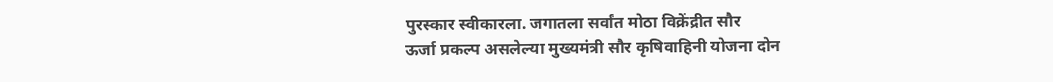पुरस्कार स्वीकारला. जगातला सर्वांत मोठा विक्रेंद्रीत सौर
ऊर्जा प्रकल्प असलेल्या मुख्यमंत्री सौर कृषिवाहिनी योजना दोन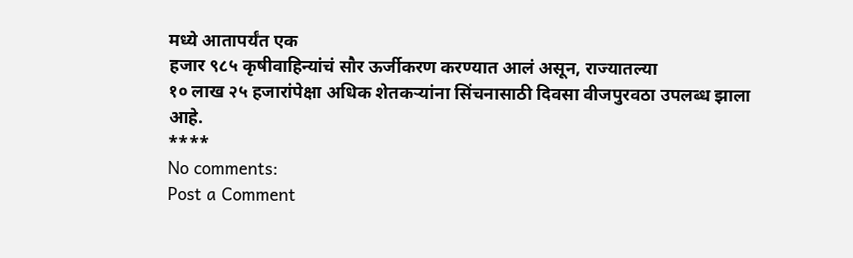मध्ये आतापर्यंत एक
हजार ९८५ कृषीवाहिन्यांचं सौर ऊर्जीकरण करण्यात आलं असून, राज्यातल्या
१० लाख २५ हजारांपेक्षा अधिक शेतकऱ्यांना सिंचनासाठी दिवसा वीजपुरवठा उपलब्ध झाला
आहे.
****
No comments:
Post a Comment